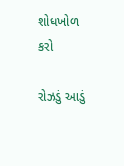શોધખોળ કરો

રોઝડું આડું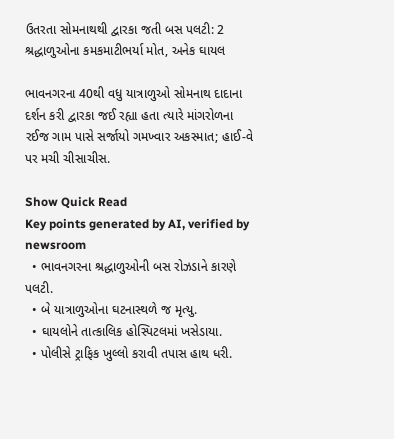ઉતરતા સોમનાથથી દ્વારકા જતી બસ પલટી: 2 શ્રદ્ધાળુઓના કમકમાટીભર્યા મોત, અનેક ઘાયલ

ભાવનગરના 40થી વધુ યાત્રાળુઓ સોમનાથ દાદાના દર્શન કરી દ્વારકા જઈ રહ્યા હતા ત્યારે માંગરોળના રઈજ ગામ પાસે સર્જાયો ગમખ્વાર અકસ્માત; હાઈ-વે પર મચી ચીસાચીસ.

Show Quick Read
Key points generated by AI, verified by newsroom
  • ભાવનગરના શ્રદ્ધાળુઓની બસ રોઝડાને કારણે પલટી.
  • બે યાત્રાળુઓના ઘટનાસ્થળે જ મૃત્યુ.
  • ઘાયલોને તાત્કાલિક હોસ્પિટલમાં ખસેડાયા.
  • પોલીસે ટ્રાફિક ખુલ્લો કરાવી તપાસ હાથ ધરી.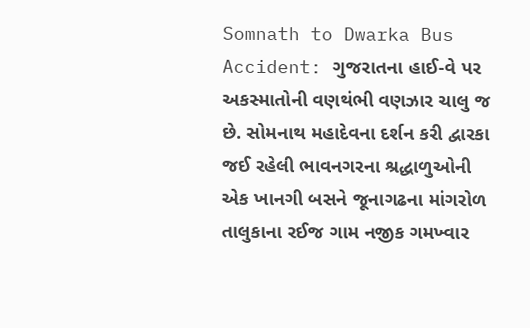Somnath to Dwarka Bus Accident: ગુજરાતના હાઈ-વે પર અકસ્માતોની વણથંભી વણઝાર ચાલુ જ છે. સોમનાથ મહાદેવના દર્શન કરી દ્વારકા જઈ રહેલી ભાવનગરના શ્રદ્ધાળુઓની એક ખાનગી બસને જૂનાગઢના માંગરોળ તાલુકાના રઈજ ગામ નજીક ગમખ્વાર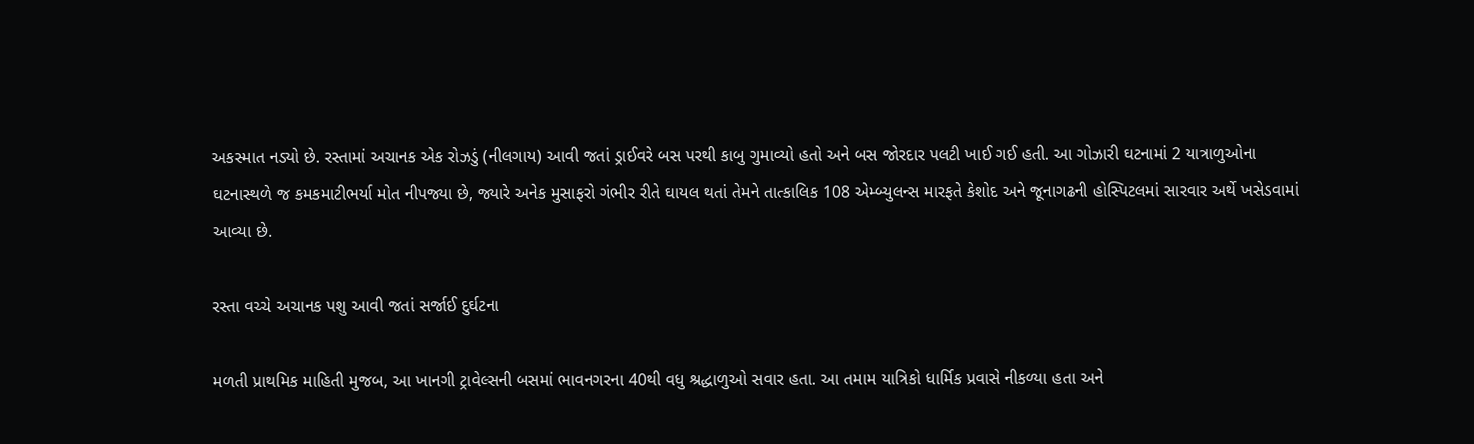અકસ્માત નડ્યો છે. રસ્તામાં અચાનક એક રોઝડું (નીલગાય) આવી જતાં ડ્રાઈવરે બસ પરથી કાબુ ગુમાવ્યો હતો અને બસ જોરદાર પલટી ખાઈ ગઈ હતી. આ ગોઝારી ઘટનામાં 2 યાત્રાળુઓના ઘટનાસ્થળે જ કમકમાટીભર્યા મોત નીપજ્યા છે, જ્યારે અનેક મુસાફરો ગંભીર રીતે ઘાયલ થતાં તેમને તાત્કાલિક 108 એમ્બ્યુલન્સ મારફતે કેશોદ અને જૂનાગઢની હોસ્પિટલમાં સારવાર અર્થે ખસેડવામાં આવ્યા છે.

રસ્તા વચ્ચે અચાનક પશુ આવી જતાં સર્જાઈ દુર્ઘટના

મળતી પ્રાથમિક માહિતી મુજબ, આ ખાનગી ટ્રાવેલ્સની બસમાં ભાવનગરના 40થી વધુ શ્રદ્ધાળુઓ સવાર હતા. આ તમામ યાત્રિકો ધાર્મિક પ્રવાસે નીકળ્યા હતા અને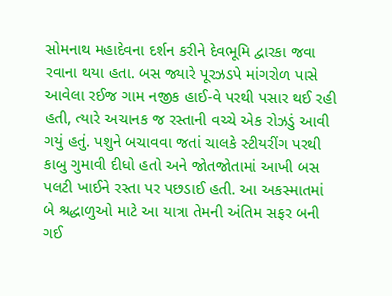સોમનાથ મહાદેવના દર્શન કરીને દેવભૂમિ દ્વારકા જવા રવાના થયા હતા. બસ જ્યારે પૂરઝડપે માંગરોળ પાસે આવેલા રઈજ ગામ નજીક હાઈ-વે પરથી પસાર થઈ રહી હતી, ત્યારે અચાનક જ રસ્તાની વચ્ચે એક રોઝડું આવી ગયું હતું. પશુને બચાવવા જતાં ચાલકે સ્ટીયરીંગ પરથી કાબુ ગુમાવી દીધો હતો અને જોતજોતામાં આખી બસ પલટી ખાઈને રસ્તા પર પછડાઈ હતી. આ અકસ્માતમાં બે શ્રદ્ધાળુઓ માટે આ યાત્રા તેમની અંતિમ સફર બની ગઈ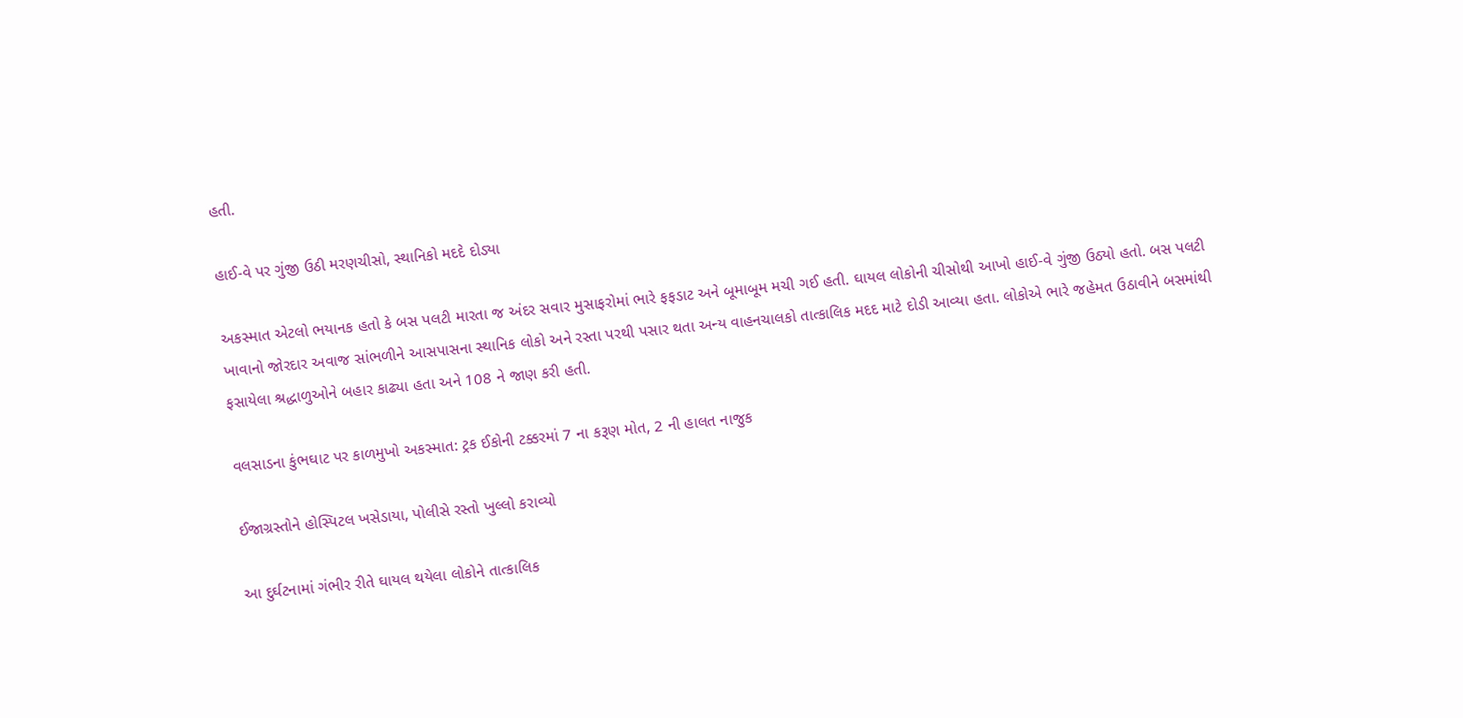હતી.

હાઈ-વે પર ગુંજી ઉઠી મરણચીસો, સ્થાનિકો મદદે દોડ્યા

અકસ્માત એટલો ભયાનક હતો કે બસ પલટી મારતા જ અંદર સવાર મુસાફરોમાં ભારે ફફડાટ અને બૂમાબૂમ મચી ગઈ હતી. ઘાયલ લોકોની ચીસોથી આખો હાઈ-વે ગુંજી ઉઠ્યો હતો. બસ પલટી ખાવાનો જોરદાર અવાજ સાંભળીને આસપાસના સ્થાનિક લોકો અને રસ્તા પરથી પસાર થતા અન્ય વાહનચાલકો તાત્કાલિક મદદ માટે દોડી આવ્યા હતા. લોકોએ ભારે જહેમત ઉઠાવીને બસમાંથી ફસાયેલા શ્રદ્ધાળુઓને બહાર કાઢ્યા હતા અને 108 ને જાણ કરી હતી.

વલસાડના કુંભઘાટ પર કાળમુખો અકસ્માત: ટ્રક ઈકોની ટક્કરમાં 7 ના કરૂણ મોત, 2 ની હાલત નાજુક

ઈજાગ્રસ્તોને હોસ્પિટલ ખસેડાયા, પોલીસે રસ્તો ખુલ્લો કરાવ્યો

આ દુર્ઘટનામાં ગંભીર રીતે ઘાયલ થયેલા લોકોને તાત્કાલિક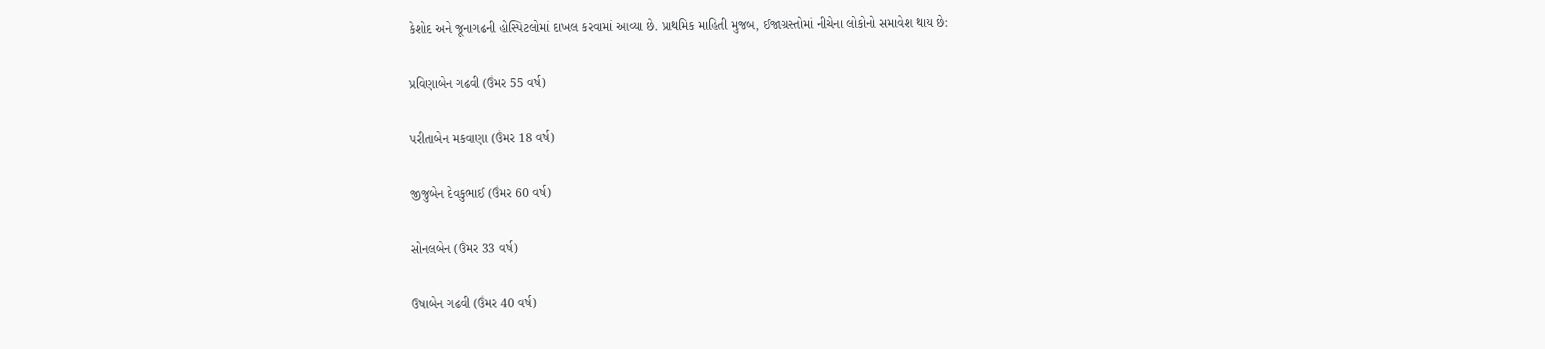કેશોદ અને જૂનાગઢની હોસ્પિટલોમાં દાખલ કરવામાં આવ્યા છે. પ્રાથમિક માહિતી મુજબ, ઈજાગ્રસ્તોમાં નીચેના લોકોનો સમાવેશ થાય છે:

પ્રવિણાબેન ગઢવી (ઉંમર 55 વર્ષ)

પરીતાબેન મકવાણા (ઉંમર 18 વર્ષ)

જીજુબેન દેવકુભાઈ (ઉંમર 60 વર્ષ)

સોનલબેન (ઉંમર 33 વર્ષ)

ઉષાબેન ગઢવી (ઉંમર 40 વર્ષ)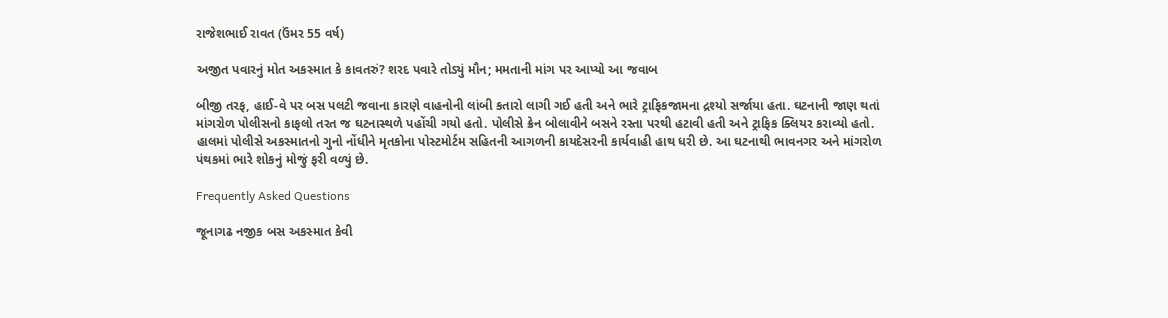રાજેશભાઈ રાવત (ઉંમર 55 વર્ષ)

અજીત પવારનું મોત અકસ્માત કે કાવતરું? શરદ પવારે તોડ્યું મૌન; મમતાની માંગ પર આપ્યો આ જવાબ

બીજી તરફ, હાઈ-વે પર બસ પલટી જવાના કારણે વાહનોની લાંબી કતારો લાગી ગઈ હતી અને ભારે ટ્રાફિકજામના દ્રશ્યો સર્જાયા હતા. ઘટનાની જાણ થતાં માંગરોળ પોલીસનો કાફલો તરત જ ઘટનાસ્થળે પહોંચી ગયો હતો. પોલીસે ક્રેન બોલાવીને બસને રસ્તા પરથી હટાવી હતી અને ટ્રાફિક ક્લિયર કરાવ્યો હતો. હાલમાં પોલીસે અકસ્માતનો ગુનો નોંધીને મૃતકોના પોસ્ટમોર્ટમ સહિતની આગળની કાયદેસરની કાર્યવાહી હાથ ધરી છે. આ ઘટનાથી ભાવનગર અને માંગરોળ પંથકમાં ભારે શોકનું મોજું ફરી વળ્યું છે.

Frequently Asked Questions

જૂનાગઢ નજીક બસ અકસ્માત કેવી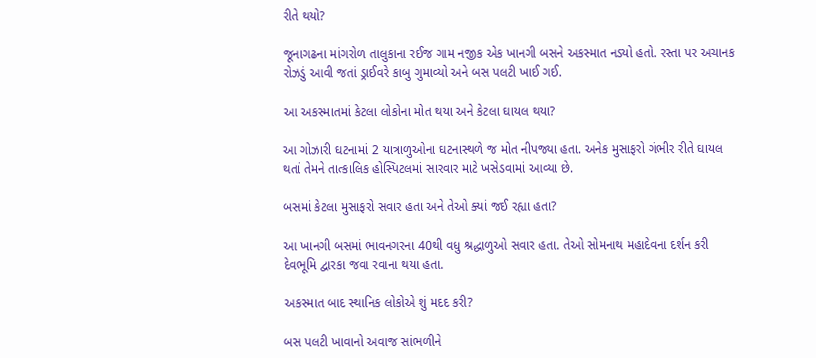રીતે થયો?

જૂનાગઢના માંગરોળ તાલુકાના રઈજ ગામ નજીક એક ખાનગી બસને અકસ્માત નડ્યો હતો. રસ્તા પર અચાનક રોઝડું આવી જતાં ડ્રાઈવરે કાબુ ગુમાવ્યો અને બસ પલટી ખાઈ ગઈ.

આ અકસ્માતમાં કેટલા લોકોના મોત થયા અને કેટલા ઘાયલ થયા?

આ ગોઝારી ઘટનામાં 2 યાત્રાળુઓના ઘટનાસ્થળે જ મોત નીપજ્યા હતા. અનેક મુસાફરો ગંભીર રીતે ઘાયલ થતાં તેમને તાત્કાલિક હોસ્પિટલમાં સારવાર માટે ખસેડવામાં આવ્યા છે.

બસમાં કેટલા મુસાફરો સવાર હતા અને તેઓ ક્યાં જઈ રહ્યા હતા?

આ ખાનગી બસમાં ભાવનગરના 40થી વધુ શ્રદ્ધાળુઓ સવાર હતા. તેઓ સોમનાથ મહાદેવના દર્શન કરી દેવભૂમિ દ્વારકા જવા રવાના થયા હતા.

અકસ્માત બાદ સ્થાનિક લોકોએ શું મદદ કરી?

બસ પલટી ખાવાનો અવાજ સાંભળીને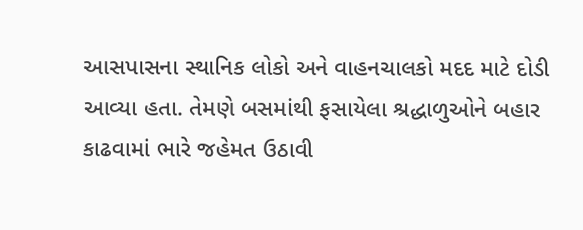આસપાસના સ્થાનિક લોકો અને વાહનચાલકો મદદ માટે દોડી આવ્યા હતા. તેમણે બસમાંથી ફસાયેલા શ્રદ્ધાળુઓને બહાર કાઢવામાં ભારે જહેમત ઉઠાવી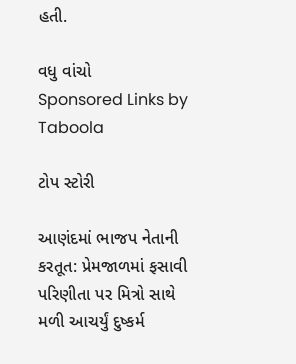હતી.

વધુ વાંચો
Sponsored Links by Taboola

ટોપ સ્ટોરી

આણંદમાં ભાજપ નેતાની કરતૂત: પ્રેમજાળમાં ફસાવી પરિણીતા પર મિત્રો સાથે મળી આચર્યું દુષ્કર્મ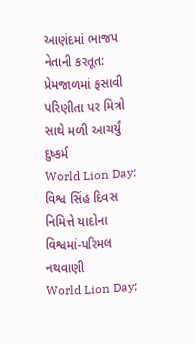આણંદમાં ભાજપ નેતાની કરતૂત: પ્રેમજાળમાં ફસાવી પરિણીતા પર મિત્રો સાથે મળી આચર્યું દુષ્કર્મ
World Lion Day: વિશ્વ સિંહ દિવસ નિમિત્તે યાદોના વિશ્વમાં-પરિમલ નથવાણી
World Lion Day: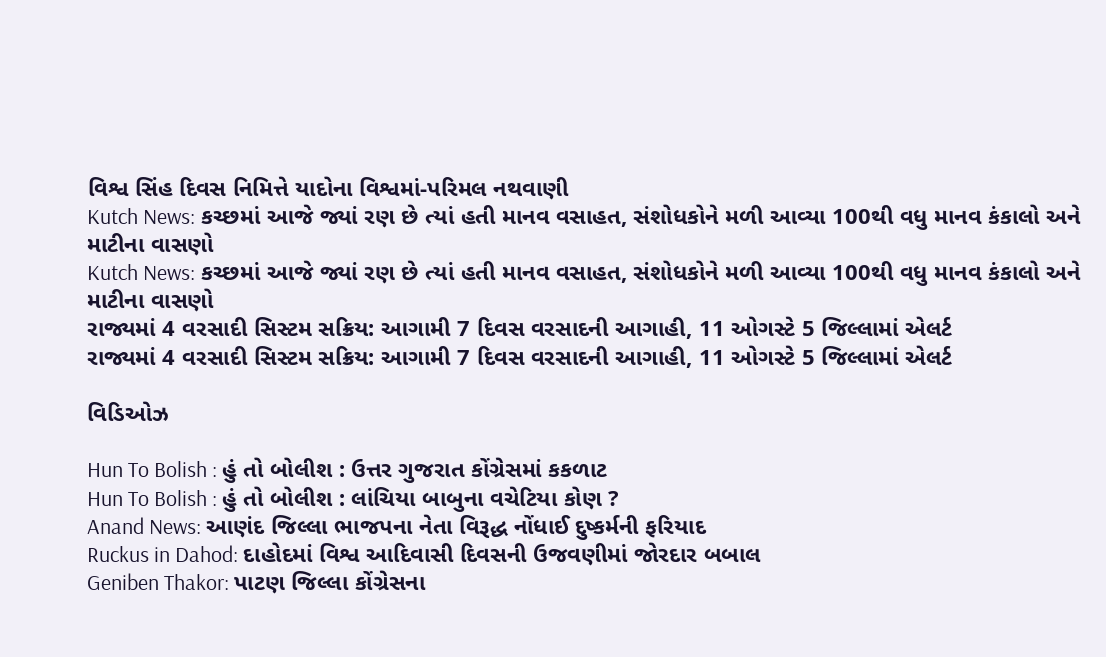વિશ્વ સિંહ દિવસ નિમિત્તે યાદોના વિશ્વમાં-પરિમલ નથવાણી
Kutch News: કચ્છમાં આજે જ્યાં રણ છે ત્યાં હતી માનવ વસાહત, સંશોધકોને મળી આવ્યા 100થી વધુ માનવ કંકાલો અને માટીના વાસણો
Kutch News: કચ્છમાં આજે જ્યાં રણ છે ત્યાં હતી માનવ વસાહત, સંશોધકોને મળી આવ્યા 100થી વધુ માનવ કંકાલો અને માટીના વાસણો
રાજ્યમાં 4 વરસાદી સિસ્ટમ સક્રિય: આગામી 7 દિવસ વરસાદની આગાહી, 11 ઓગસ્ટે 5 જિલ્લામાં એલર્ટ
રાજ્યમાં 4 વરસાદી સિસ્ટમ સક્રિય: આગામી 7 દિવસ વરસાદની આગાહી, 11 ઓગસ્ટે 5 જિલ્લામાં એલર્ટ

વિડિઓઝ

Hun To Bolish : હું તો બોલીશ : ઉત્તર ગુજરાત કોંગ્રેસમાં કકળાટ
Hun To Bolish : હું તો બોલીશ : લાંચિયા બાબુના વચેટિયા કોણ ?
Anand News: આણંદ જિલ્લા ભાજપના નેતા વિરૂદ્ધ નોંધાઈ દુષ્કર્મની ફરિયાદ
Ruckus in Dahod: દાહોદમાં વિશ્વ આદિવાસી દિવસની ઉજવણીમાં જોરદાર બબાલ
Geniben Thakor: પાટણ જિલ્લા કોંગ્રેસના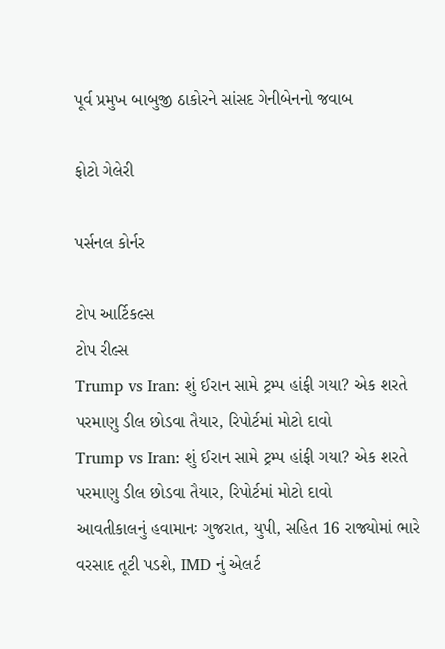પૂર્વ પ્રમુખ બાબુજી ઠાકોરને સાંસદ ગેનીબેનનો જવાબ

ફોટો ગેલેરી

પર્સનલ કોર્નર

ટોપ આર્ટિકલ્સ
ટોપ રીલ્સ
Trump vs Iran: શું ઈરાન સામે ટ્રમ્પ હાંફી ગયા? એક શરતે પરમાણુ ડીલ છોડવા તૈયાર, રિપોર્ટમાં મોટો દાવો
Trump vs Iran: શું ઈરાન સામે ટ્રમ્પ હાંફી ગયા? એક શરતે પરમાણુ ડીલ છોડવા તૈયાર, રિપોર્ટમાં મોટો દાવો
આવતીકાલનું હવામાનઃ ગુજરાત, યુપી, સહિત 16 રાજ્યોમાં ભારે વરસાદ તૂટી પડશે, IMD નું એલર્ટ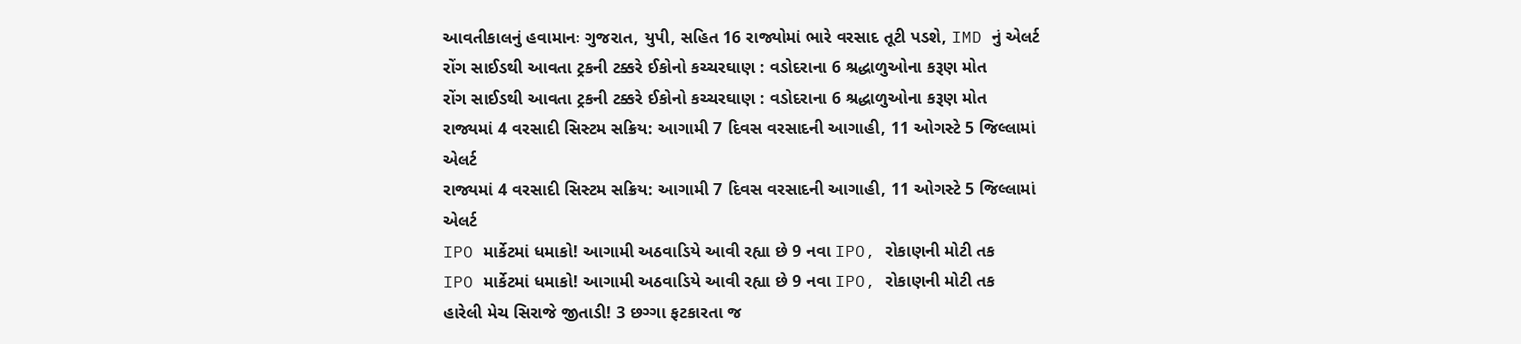આવતીકાલનું હવામાનઃ ગુજરાત, યુપી, સહિત 16 રાજ્યોમાં ભારે વરસાદ તૂટી પડશે, IMD નું એલર્ટ
રોંગ સાઈડથી આવતા ટ્રકની ટક્કરે ઈકોનો કચ્ચરઘાણ : વડોદરાના 6 શ્રદ્ધાળુઓના કરૂણ મોત
રોંગ સાઈડથી આવતા ટ્રકની ટક્કરે ઈકોનો કચ્ચરઘાણ : વડોદરાના 6 શ્રદ્ધાળુઓના કરૂણ મોત
રાજ્યમાં 4 વરસાદી સિસ્ટમ સક્રિય: આગામી 7 દિવસ વરસાદની આગાહી, 11 ઓગસ્ટે 5 જિલ્લામાં એલર્ટ
રાજ્યમાં 4 વરસાદી સિસ્ટમ સક્રિય: આગામી 7 દિવસ વરસાદની આગાહી, 11 ઓગસ્ટે 5 જિલ્લામાં એલર્ટ
IPO માર્કેટમાં ધમાકો! આગામી અઠવાડિયે આવી રહ્યા છે 9 નવા IPO, રોકાણની મોટી તક
IPO માર્કેટમાં ધમાકો! આગામી અઠવાડિયે આવી રહ્યા છે 9 નવા IPO, રોકાણની મોટી તક
હારેલી મેચ સિરાજે જીતાડી! 3 છગ્ગા ફટકારતા જ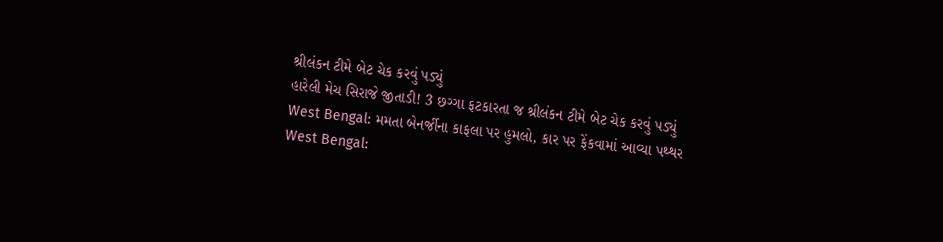શ્રીલંકન ટીમે બેટ ચેક કરવું પડ્યું
હારેલી મેચ સિરાજે જીતાડી! 3 છગ્ગા ફટકારતા જ શ્રીલંકન ટીમે બેટ ચેક કરવું પડ્યું
West Bengal: મમતા બેનર્જીના કાફલા પર હુમલો, કાર પર ફેંકવામાં આવ્યા પથ્થર
West Bengal: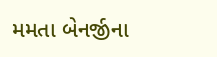મમતા બેનર્જીના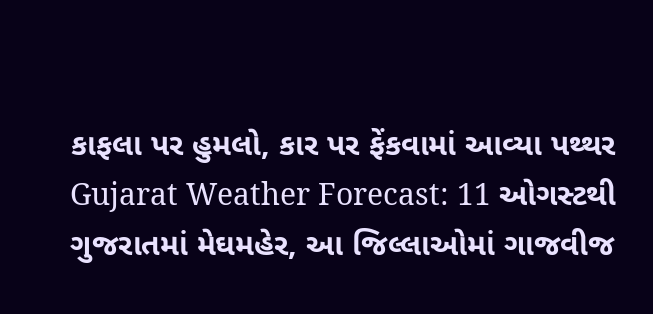કાફલા પર હુમલો, કાર પર ફેંકવામાં આવ્યા પથ્થર
Gujarat Weather Forecast: 11 ઓગસ્ટથી ગુજરાતમાં મેઘમહેર, આ જિલ્લાઓમાં ગાજવીજ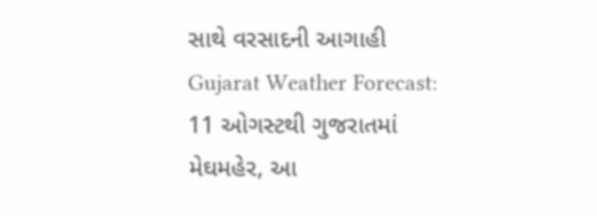સાથે વરસાદની આગાહી
Gujarat Weather Forecast: 11 ઓગસ્ટથી ગુજરાતમાં મેઘમહેર, આ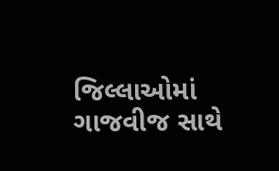જિલ્લાઓમાં ગાજવીજ સાથે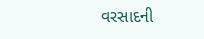વરસાદની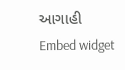આગાહી
Embed widget